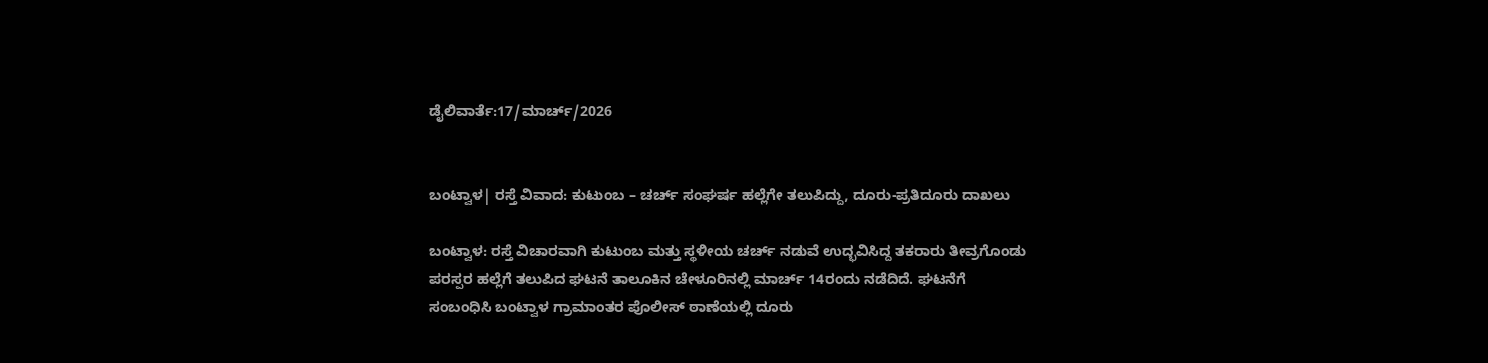ಡೈಲಿವಾರ್ತೆ:17/ಮಾರ್ಚ್/2026


ಬಂಟ್ವಾಳ| ರಸ್ತೆ ವಿವಾದ: ಕುಟುಂಬ – ಚರ್ಚ್ ಸಂಘರ್ಷ ಹಲ್ಲೆಗೇ ತಲುಪಿದ್ದು, ದೂರು-ಪ್ರತಿದೂರು ದಾಖಲು

ಬಂಟ್ವಾಳ: ರಸ್ತೆ ವಿಚಾರವಾಗಿ ಕುಟುಂಬ ಮತ್ತು ಸ್ಥಳೀಯ ಚರ್ಚ್ ನಡುವೆ ಉದ್ಭವಿಸಿದ್ದ ತಕರಾರು ತೀವ್ರಗೊಂಡು ಪರಸ್ಪರ ಹಲ್ಲೆಗೆ ತಲುಪಿದ ಘಟನೆ ತಾಲೂಕಿನ ಚೇಳೂರಿನಲ್ಲಿ ಮಾರ್ಚ್ 14ರಂದು ನಡೆದಿದೆ. ಘಟನೆಗೆ ಸಂಬಂಧಿಸಿ ಬಂಟ್ವಾಳ ಗ್ರಾಮಾಂತರ ಪೊಲೀಸ್ ಠಾಣೆಯಲ್ಲಿ ದೂರು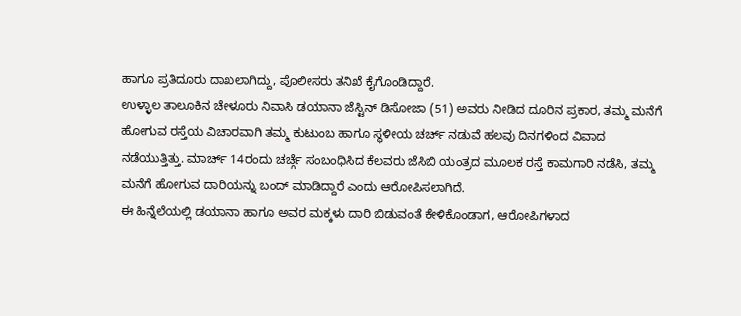ಹಾಗೂ ಪ್ರತಿದೂರು ದಾಖಲಾಗಿದ್ದು, ಪೊಲೀಸರು ತನಿಖೆ ಕೈಗೊಂಡಿದ್ದಾರೆ.
ಉಳ್ಳಾಲ ತಾಲೂಕಿನ ಚೇಳೂರು ನಿವಾಸಿ ಡಯಾನಾ ಜೆಸ್ಟಿನ್ ಡಿಸೋಜಾ (51) ಅವರು ನೀಡಿದ ದೂರಿನ ಪ್ರಕಾರ, ತಮ್ಮ ಮನೆಗೆ ಹೋಗುವ ರಸ್ತೆಯ ವಿಚಾರವಾಗಿ ತಮ್ಮ ಕುಟುಂಬ ಹಾಗೂ ಸ್ಥಳೀಯ ಚರ್ಚ್ ನಡುವೆ ಹಲವು ದಿನಗಳಿಂದ ವಿವಾದ ನಡೆಯುತ್ತಿತ್ತು. ಮಾರ್ಚ್ 14ರಂದು ಚರ್ಚ್ಗೆ ಸಂಬಂಧಿಸಿದ ಕೆಲವರು ಜೆಸಿಬಿ ಯಂತ್ರದ ಮೂಲಕ ರಸ್ತೆ ಕಾಮಗಾರಿ ನಡೆಸಿ, ತಮ್ಮ ಮನೆಗೆ ಹೋಗುವ ದಾರಿಯನ್ನು ಬಂದ್ ಮಾಡಿದ್ದಾರೆ ಎಂದು ಆರೋಪಿಸಲಾಗಿದೆ.
ಈ ಹಿನ್ನೆಲೆಯಲ್ಲಿ ಡಯಾನಾ ಹಾಗೂ ಅವರ ಮಕ್ಕಳು ದಾರಿ ಬಿಡುವಂತೆ ಕೇಳಿಕೊಂಡಾಗ, ಆರೋಪಿಗಳಾದ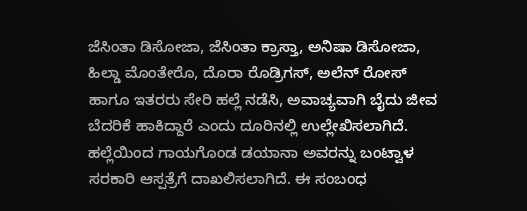ಜೆಸಿಂತಾ ಡಿಸೋಜಾ, ಜೆಸಿಂತಾ ಕ್ರಾಸ್ತಾ, ಅನಿಷಾ ಡಿಸೋಜಾ, ಹಿಲ್ಡಾ ಮೊಂತೇರೊ, ದೊರಾ ರೊಡ್ರಿಗಸ್, ಅಲೆನ್ ರೋಸ್ ಹಾಗೂ ಇತರರು ಸೇರಿ ಹಲ್ಲೆ ನಡೆಸಿ, ಅವಾಚ್ಯವಾಗಿ ಬೈದು ಜೀವ ಬೆದರಿಕೆ ಹಾಕಿದ್ದಾರೆ ಎಂದು ದೂರಿನಲ್ಲಿ ಉಲ್ಲೇಖಿಸಲಾಗಿದೆ. ಹಲ್ಲೆಯಿಂದ ಗಾಯಗೊಂಡ ಡಯಾನಾ ಅವರನ್ನು ಬಂಟ್ವಾಳ ಸರಕಾರಿ ಆಸ್ಪತ್ರೆಗೆ ದಾಖಲಿಸಲಾಗಿದೆ. ಈ ಸಂಬಂಧ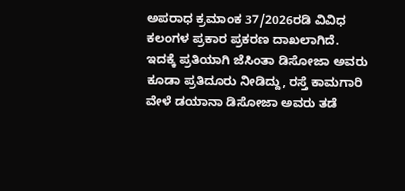ಅಪರಾಧ ಕ್ರಮಾಂಕ 37/2026ರಡಿ ವಿವಿಧ ಕಲಂಗಳ ಪ್ರಕಾರ ಪ್ರಕರಣ ದಾಖಲಾಗಿದೆ.
ಇದಕ್ಕೆ ಪ್ರತಿಯಾಗಿ ಜೆಸಿಂತಾ ಡಿಸೋಜಾ ಅವರು ಕೂಡಾ ಪ್ರತಿದೂರು ನೀಡಿದ್ದು, ರಸ್ತೆ ಕಾಮಗಾರಿ ವೇಳೆ ಡಯಾನಾ ಡಿಸೋಜಾ ಅವರು ತಡೆ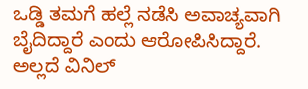ಒಡ್ಡಿ ತಮಗೆ ಹಲ್ಲೆ ನಡೆಸಿ ಅವಾಚ್ಯವಾಗಿ ಬೈದಿದ್ದಾರೆ ಎಂದು ಆರೋಪಿಸಿದ್ದಾರೆ. ಅಲ್ಲದೆ ವಿನಿಲ್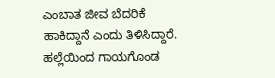ಎಂಬಾತ ಜೀವ ಬೆದರಿಕೆ ಹಾಕಿದ್ದಾನೆ ಎಂದು ತಿಳಿಸಿದ್ದಾರೆ. ಹಲ್ಲೆಯಿಂದ ಗಾಯಗೊಂಡ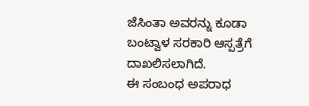ಜೆಸಿಂತಾ ಅವರನ್ನು ಕೂಡಾ ಬಂಟ್ವಾಳ ಸರಕಾರಿ ಆಸ್ಪತ್ರೆಗೆ ದಾಖಲಿಸಲಾಗಿದೆ.
ಈ ಸಂಬಂಧ ಅಪರಾಧ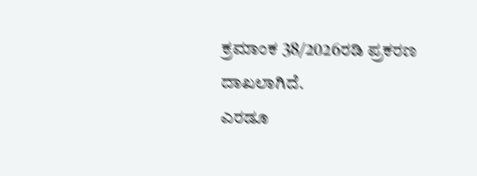ಕ್ರಮಾಂಕ 38/2026ರಡಿ ಪ್ರಕರಣ ದಾಖಲಾಗಿದೆ.
ಎರಡೂ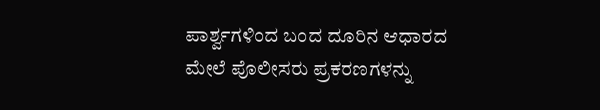ಪಾರ್ಶ್ವಗಳಿಂದ ಬಂದ ದೂರಿನ ಆಧಾರದ ಮೇಲೆ ಪೊಲೀಸರು ಪ್ರಕರಣಗಳನ್ನು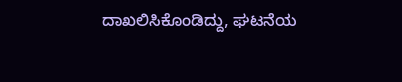ದಾಖಲಿಸಿಕೊಂಡಿದ್ದು, ಘಟನೆಯ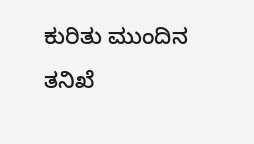ಕುರಿತು ಮುಂದಿನ ತನಿಖೆ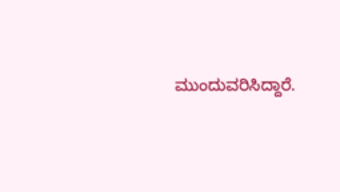ಮುಂದುವರಿಸಿದ್ದಾರೆ.